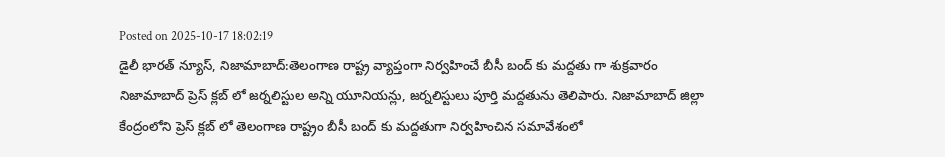Posted on 2025-10-17 18:02:19
డైలీ భారత్ న్యూస్, నిజామాబాద్:తెలంగాణ రాష్ట్ర వ్యాప్తంగా నిర్వహించే బీసీ బంద్ కు మద్దతు గా శుక్రవారం నిజామాబాద్ ప్రెస్ క్లబ్ లో జర్నలిస్టుల అన్ని యూనియన్లు, జర్నలిస్టులు పూర్తి మద్దతును తెలిపారు. నిజామాబాద్ జిల్లా కేంద్రంలోని ప్రెస్ క్లబ్ లో తెలంగాణ రాష్ట్రం బీసీ బంద్ కు మద్దతుగా నిర్వహించిన సమావేశంలో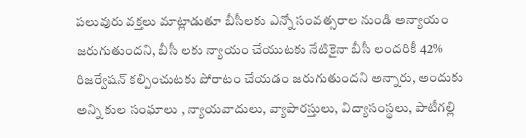పలువురు వక్తలు మాట్లాడుతూ బీసీలకు ఎన్నో సంవత్సరాల నుండి అన్యాయం జరుగుతుందని, బీసీ లకు న్యాయం చేయుటకు నేటికైనా బీసీ లందరికీ 42% రిజర్వేషన్ కల్పించుటకు పోరాటం చేయడం జరుగుతుందని అన్నారు, అందుకు అన్ని కుల సంఘాలు , న్యాయవాదులు, వ్యాపారస్తులు, విద్యాసంస్థలు, పాటీగల్లి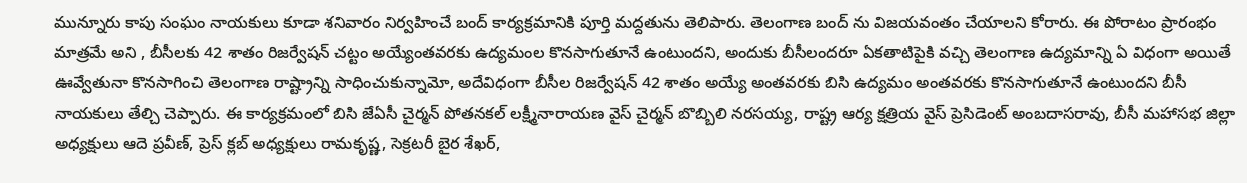మున్నూరు కాపు సంఘం నాయకులు కూడా శనివారం నిర్వహించే బంద్ కార్యక్రమానికి పూర్తి మద్దతును తెలిపారు. తెలంగాణ బంద్ ను విజయవంతం చేయాలని కోరారు. ఈ పోరాటం ప్రారంభం మాత్రమే అని , బీసీలకు 42 శాతం రిజర్వేషన్ చట్టం అయ్యేంతవరకు ఉద్యమంల కొనసాగుతూనే ఉంటుందని, అందుకు బీసీలందరూ ఏకతాటిపైకి వచ్చి తెలంగాణ ఉద్యమాన్ని ఏ విధంగా అయితే ఊవ్వేతునా కొనసాగించి తెలంగాణ రాష్ట్రాన్ని సాధించుకున్నామో, అదేవిధంగా బీసీల రిజర్వేషన్ 42 శాతం అయ్యే అంతవరకు బిసి ఉద్యమం అంతవరకు కొనసాగుతూనే ఉంటుందని బీసీ నాయకులు తేల్చి చెప్పారు. ఈ కార్యక్రమంలో బిసి జేఏసీ చైర్మన్ పోతనకల్ లక్ష్మీనారాయణ వైస్ చైర్మన్ బొబ్బిలి నరసయ్య, రాష్ట్ర ఆర్య క్షత్రియ వైస్ ప్రెసిడెంట్ అంబదాసరావు, బీసీ మహాసభ జిల్లా అధ్యక్షులు ఆదె ప్రవీణ్, ప్రెస్ క్లబ్ అధ్యక్షులు రామకృష్ణ, సెక్రటరీ బైర శేఖర్,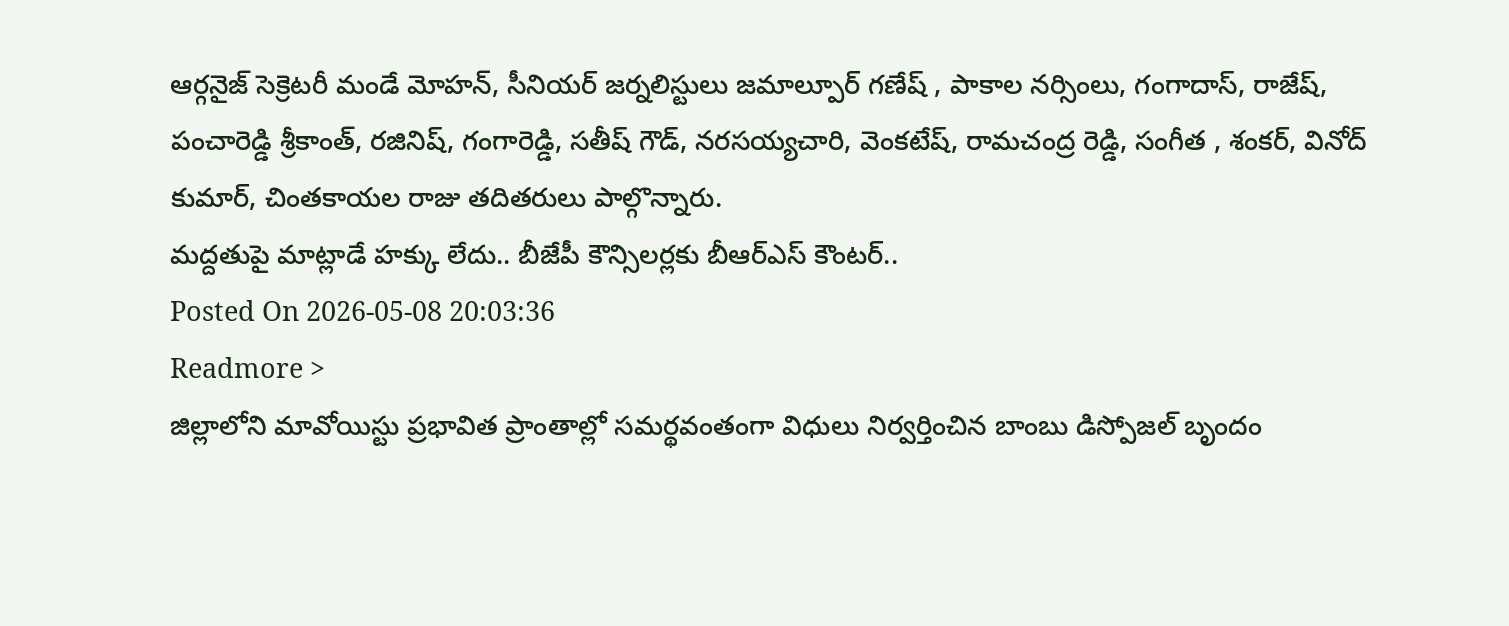ఆర్గనైజ్ సెక్రెటరీ మండే మోహన్, సీనియర్ జర్నలిస్టులు జమాల్పూర్ గణేష్ , పాకాల నర్సింలు, గంగాదాస్, రాజేష్, పంచారెడ్డి శ్రీకాంత్, రజినిష్, గంగారెడ్డి, సతీష్ గౌడ్, నరసయ్యచారి, వెంకటేష్, రామచంద్ర రెడ్డి, సంగీత , శంకర్, వినోద్ కుమార్, చింతకాయల రాజు తదితరులు పాల్గొన్నారు.
మద్దతుపై మాట్లాడే హక్కు లేదు.. బీజేపీ కౌన్సిలర్లకు బీఆర్ఎస్ కౌంటర్..
Posted On 2026-05-08 20:03:36
Readmore >
జిల్లాలోని మావోయిస్టు ప్రభావిత ప్రాంతాల్లో సమర్థవంతంగా విధులు నిర్వర్తించిన బాంబు డిస్పోజల్ బృందం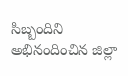సిబ్బందిని అభినందించిన జిల్లా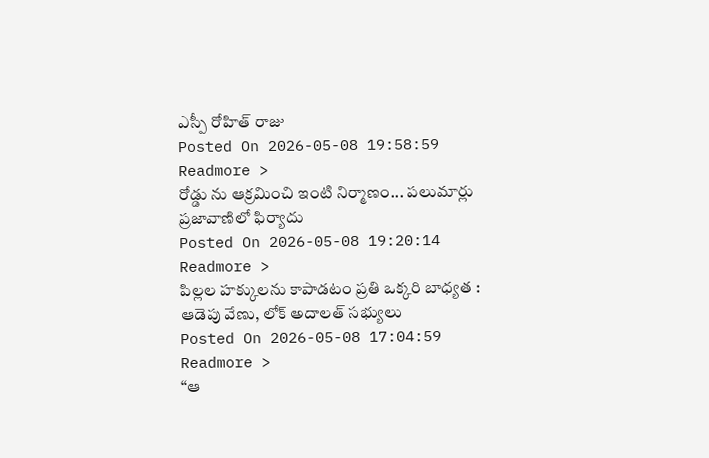ఎస్పీ రోహిత్ రాజు
Posted On 2026-05-08 19:58:59
Readmore >
రోడ్డు ను ఆక్రమించి ఇంటి నిర్మాణం... పలుమార్లు ప్రజావాణిలో ఫిర్యాదు
Posted On 2026-05-08 19:20:14
Readmore >
పిల్లల హక్కులను కాపాడటం ప్రతి ఒక్కరి బాధ్యత : ఆడెపు వేణు, లోక్ అదాలత్ సభ్యులు
Posted On 2026-05-08 17:04:59
Readmore >
“ఆ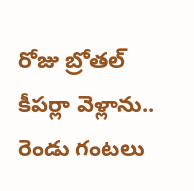రోజు బ్రోతల్ కీపర్లా వెళ్లాను.. రెండు గంటలు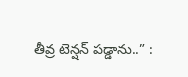తీవ్ర టెన్షన్ పడ్డాను..” :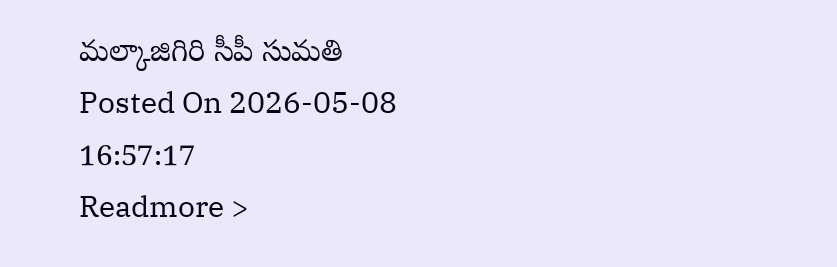మల్కాజిగిరి సీపీ సుమతి
Posted On 2026-05-08 16:57:17
Readmore >